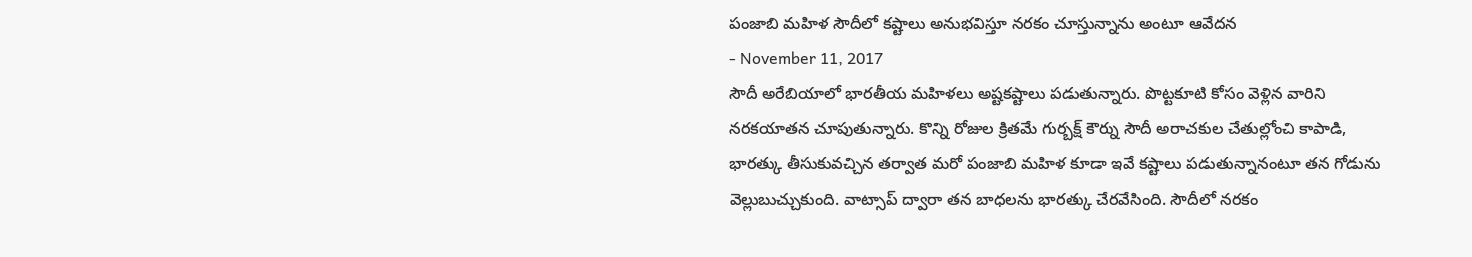పంజాబి మహిళ సౌదీలో కష్టాలు అనుభవిస్తూ నరకం చూస్తున్నాను అంటూ ఆవేదన
- November 11, 2017
సౌదీ అరేబియాలో భారతీయ మహిళలు అష్టకష్టాలు పడుతున్నారు. పొట్టకూటి కోసం వెళ్లిన వారిని నరకయాతన చూపుతున్నారు. కొన్ని రోజుల క్రితమే గుర్బక్ష్ కౌర్ను సౌదీ అరాచకుల చేతుల్లోంచి కాపాడి, భారత్కు తీసుకువచ్చిన తర్వాత మరో పంజాబి మహిళ కూడా ఇవే కష్టాలు పడుతున్నానంటూ తన గోడును వెల్లుబుచ్చుకుంది. వాట్సాప్ ద్వారా తన బాధలను భారత్కు చేరవేసింది. సౌదీలో నరకం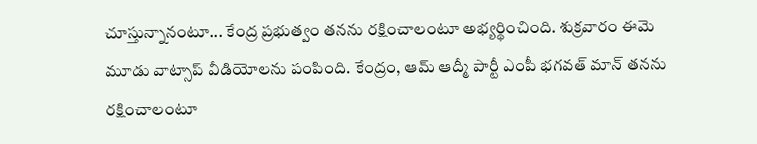చూస్తున్నానంటూ... కేంద్ర ప్రభుత్వం తనను రక్షించాలంటూ అభ్యర్థించింది. శుక్రవారం ఈమె మూడు వాట్సాప్ వీడియోలను పంపింది. కేంద్రం, ఆమ్ ఆద్మీ పార్టీ ఎంపీ భగవత్ మాన్ తనను రక్షించాలంటూ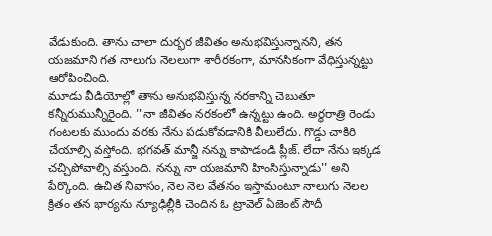వేడుకుంది. తాను చాలా దుర్భర జీవితం అనుభవిస్తున్నానని, తన యజమాని గత నాలుగు నెలలుగా శారీరకంగా, మానసికంగా వేధిస్తున్నట్టు ఆరోపించింది.
మూడు వీడియోల్లో తాను అనుభవిస్తున్న నరకాన్ని చెబుతూ కన్నీరుమున్నీరైంది. ''నా జీవితం నరకంలో ఉన్నట్టు ఉంది. అర్థరాత్రి రెండు గంటలకు ముందు వరకు నేను పడుకోవడానికి వీలులేదు. గొడ్డు చాకిరి చేయాల్సి వస్తోంది. భగవత్ మాన్జీ నన్ను కాపాడండి ప్లీజ్. లేదా నేను ఇక్కడ చచ్చిపోవాల్సి వస్తుంది. నన్ను నా యజమాని హింసిస్తున్నాడు'' అని పేర్కొంది. ఉచిత నివాసం, నెల నెల వేతనం ఇస్తామంటూ నాలుగు నెలల క్రితం తన భార్యను న్యూఢిల్లీకి చెందిన ఓ ట్రావెల్ ఏజెంట్ సౌదీ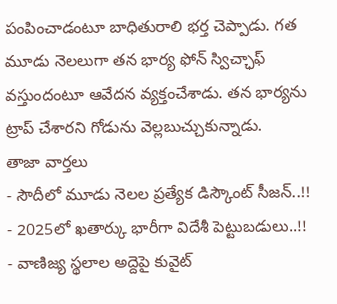పంపించాడంటూ బాధితురాలి భర్త చెప్పాడు. గత మూడు నెలలుగా తన భార్య ఫోన్ స్విచ్ఛాఫ్ వస్తుందంటూ ఆవేదన వ్యక్తంచేశాడు. తన భార్యను ట్రాప్ చేశారని గోడును వెల్లబుచ్చుకున్నాడు.
తాజా వార్తలు
- సౌదీలో మూడు నెలల ప్రత్యేక డిస్కౌంట్ సీజన్..!!
- 2025లో ఖతార్కు భారీగా విదేశీ పెట్టుబడులు..!!
- వాణిజ్య స్థలాల అద్దెపై కువైట్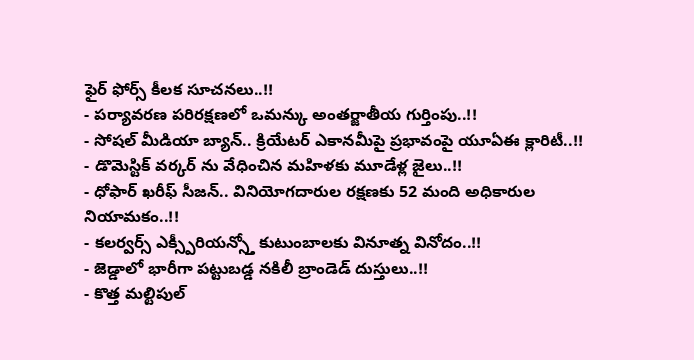ఫైర్ ఫోర్స్ కీలక సూచనలు..!!
- పర్యావరణ పరిరక్షణలో ఒమన్కు అంతర్జాతీయ గుర్తింపు..!!
- సోషల్ మీడియా బ్యాన్.. క్రియేటర్ ఎకానమీపై ప్రభావంపై యూఏఈ క్లారిటీ..!!
- డొమెస్టిక్ వర్కర్ ను వేధించిన మహిళకు మూడేళ్ల జైలు..!!
- ధోఫార్ ఖరీఫ్ సీజన్.. వినియోగదారుల రక్షణకు 52 మంది అధికారుల నియామకం..!!
- కలర్వర్స్ ఎక్స్పీరియన్స్తో కుటుంబాలకు వినూత్న వినోదం..!!
- జెడ్డాలో భారీగా పట్టుబడ్డ నకిలీ బ్రాండెడ్ దుస్తులు..!!
- కొత్త మల్టిపుల్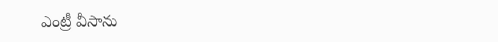ఎంట్రీ వీసాను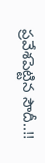ప్రవేశపెట్టిన సౌదీ..!!